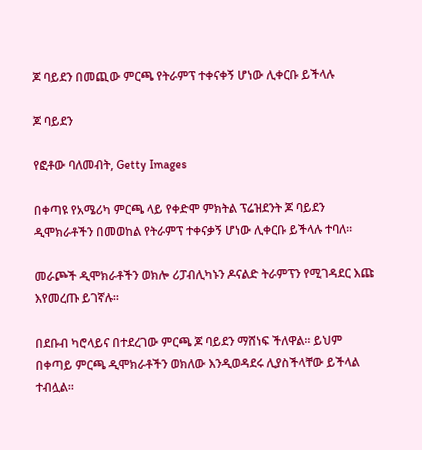ጆ ባይደን በመጪው ምርጫ የትራምፕ ተቀናቀኝ ሆነው ሊቀርቡ ይችላሉ

ጆ ባይደን

የፎቶው ባለመብት, Getty Images

በቀጣዩ የአሜሪካ ምርጫ ላይ የቀድሞ ምክትል ፕሬዝደንት ጆ ባይደን ዲሞክራቶችን በመወከል የትራምፕ ተቀናቃኝ ሆነው ሊቀርቡ ይችላሉ ተባለ።

መራጮች ዲሞክራቶችን ወክሎ ሪፓብሊካኑን ዶናልድ ትራምፕን የሚገዳደር እጩ እየመረጡ ይገኛሉ።

በደቡብ ካሮላይና በተደረገው ምርጫ ጆ ባይደን ማሸነፍ ችለዋል። ይህም በቀጣይ ምርጫ ዲሞክራቶችን ወክለው እንዲወዳደሩ ሊያስችላቸው ይችላል ተብሏል።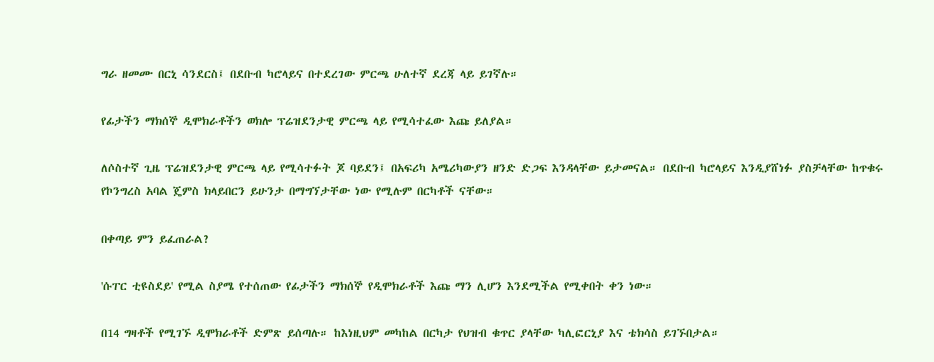ግራ ዘመሙ በርኒ ሳንደርስ፤ በደቡብ ካሮላይና በተደረገው ምርጫ ሁለተኛ ደረጃ ላይ ይገኛሉ።

የፊታችን ማክሰኞ ዲሞክራቶችን ወክሎ ፕሬዝደንታዊ ምርጫ ላይ የሚሳተፈው እጩ ይለያል።

ለሶስተኛ ጊዜ ፕሬዝደንታዊ ምርጫ ላይ የሚሳተፉት ጆ ባይደን፤ በአፍሪካ አሜሪካውያን ዘንድ ድጋፍ እንዳላቸው ይታመናል። በደቡብ ካሮላይና እንዲያሸነፉ ያስቻላቸው ከጥቁሩ የኮንግረስ አባል ጄምስ ክላይበርን ይሁንታ በማግኘታቸው ነው የሚሉም በርካቶች ናቸው።

በቀጣይ ምን ይፈጠራል?

'ሱፐር ቲዩስደይ' የሚል ስያሜ የተሰጠው የፊታችን ማክሰኞ የዲሞክራቶች እጩ ማን ሊሆን እንደሚችል የሚቀበት ቀን ነው።

በ14 ግዛቶች የሚገኙ ዲሞክራቶች ድምጽ ይሰጣሉ። ከእነዚህም መካከል በርካታ የህዝብ ቁጥር ያላቸው ካሊፎርኒያ እና ቴክሳስ ይገኙበታል።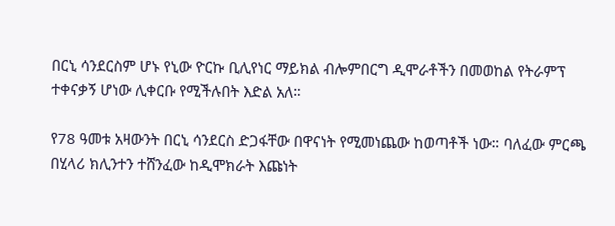በርኒ ሳንደርስም ሆኑ የኒው ዮርኩ ቢሊየነር ማይክል ብሎምበርግ ዲሞራቶችን በመወከል የትራምፕ ተቀናቃኝ ሆነው ሊቀርቡ የሚችሉበት እድል አለ።

የ78 ዓመቱ አዛውንት በርኒ ሳንደርስ ድጋፋቸው በዋናነት የሚመነጨው ከወጣቶች ነው። ባለፈው ምርጫ በሂላሪ ክሊንተን ተሸንፈው ከዲሞክራት እጩነት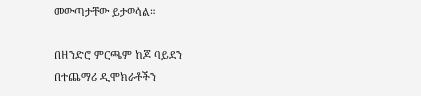መውጣታቸው ይታወሳል።

በዘንድሮ ምርጫም ከጆ ባይደን በተጨማሪ ዲሞክራቶችን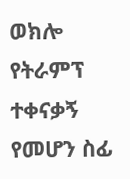ወክሎ የትራምፕ ተቀናቃኝ የመሆን ስፊ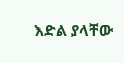እድል ያላቸው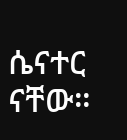ሴናተር ናቸው።